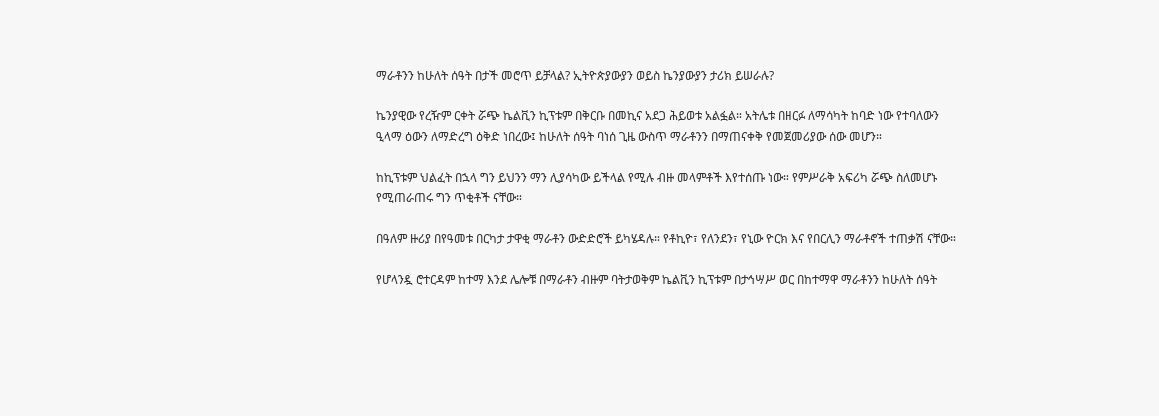ማራቶንን ከሁለት ሰዓት በታች መሮጥ ይቻላል? ኢትዮጵያውያን ወይስ ኬንያውያን ታሪክ ይሠራሉ?

ኬንያዊው የረዥም ርቀት ሯጭ ኬልቪን ኪፕቱም በቅርቡ በመኪና አደጋ ሕይወቱ አልፏል። አትሌቱ በዘርፉ ለማሳካት ከባድ ነው የተባለውን ዒላማ ዕውን ለማድረግ ዕቅድ ነበረው፤ ከሁለት ሰዓት ባነሰ ጊዜ ውስጥ ማራቶንን በማጠናቀቅ የመጀመሪያው ሰው መሆን።

ከኪፕቱም ህልፈት በኋላ ግን ይህንን ማን ሊያሳካው ይችላል የሚሉ ብዙ መላምቶች እየተሰጡ ነው። የምሥራቅ አፍሪካ ሯጭ ስለመሆኑ የሚጠራጠሩ ግን ጥቂቶች ናቸው።

በዓለም ዙሪያ በየዓመቱ በርካታ ታዋቂ ማራቶን ውድድሮች ይካሄዳሉ። የቶኪዮ፣ የለንደን፣ የኒው ዮርክ እና የበርሊን ማራቶኖች ተጠቃሽ ናቸው።

የሆላንዷ ሮተርዳም ከተማ እንደ ሌሎቹ በማራቶን ብዙም ባትታወቅም ኬልቪን ኪፕቱም በታኅሣሥ ወር በከተማዋ ማራቶንን ከሁለት ሰዓት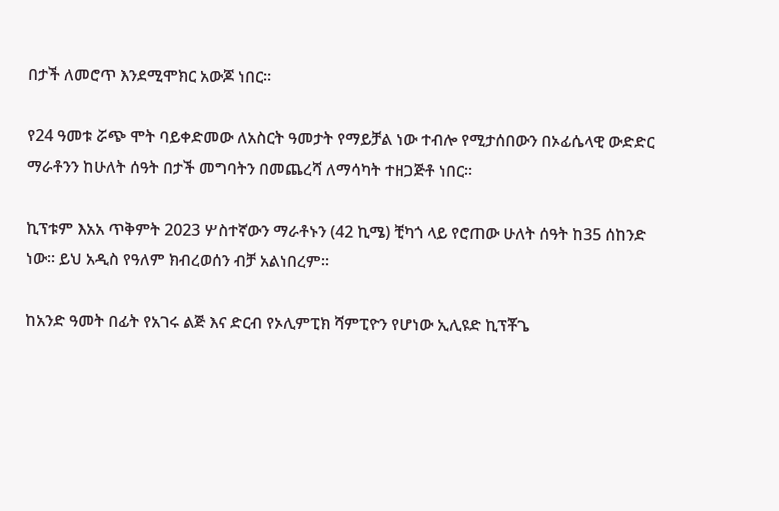በታች ለመሮጥ እንደሚሞክር አውጆ ነበር።

የ24 ዓመቱ ሯጭ ሞት ባይቀድመው ለአስርት ዓመታት የማይቻል ነው ተብሎ የሚታሰበውን በኦፊሴላዊ ውድድር ማራቶንን ከሁለት ሰዓት በታች መግባትን በመጨረሻ ለማሳካት ተዘጋጅቶ ነበር።

ኪፕቱም እአአ ጥቅምት 2023 ሦስተኛውን ማራቶኑን (42 ኪሜ) ቺካጎ ላይ የሮጠው ሁለት ሰዓት ከ35 ሰከንድ ነው። ይህ አዲስ የዓለም ክብረወሰን ብቻ አልነበረም።

ከአንድ ዓመት በፊት የአገሩ ልጅ እና ድርብ የኦሊምፒክ ሻምፒዮን የሆነው ኢሊዩድ ኪፕቾጌ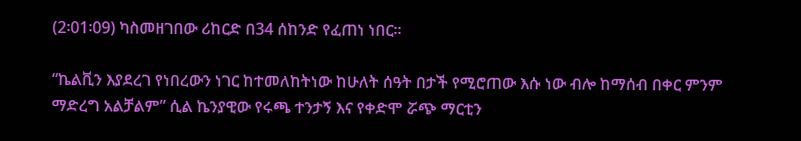(2፡01፡09) ካስመዘገበው ሪከርድ በ34 ሰከንድ የፈጠነ ነበር።

“ኬልቪን እያደረገ የነበረውን ነገር ከተመለከትነው ከሁለት ሰዓት በታች የሚሮጠው እሱ ነው ብሎ ከማሰብ በቀር ምንም ማድረግ አልቻልም” ሲል ኬንያዊው የሩጫ ተንታኝ እና የቀድሞ ሯጭ ማርቲን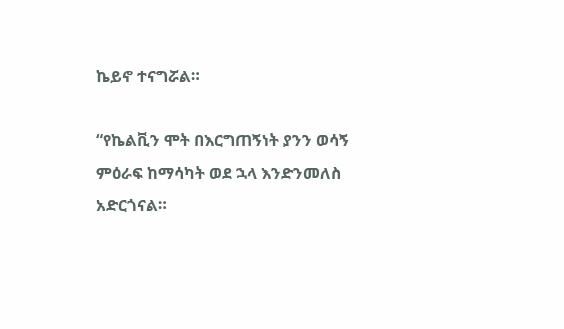ኬይኖ ተናግሯል።

“የኬልቪን ሞት በእርግጠኝነት ያንን ወሳኝ ምዕራፍ ከማሳካት ወደ ኋላ እንድንመለስ አድርጎናል።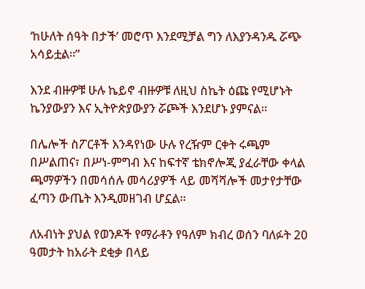‘ከሁለት ሰዓት በታች’ መሮጥ እንደሚቻል ግን ለእያንዳንዱ ሯጭ አሳይቷል።”

እንደ ብዙዎቹ ሁሉ ኬይኖ ብዙዎቹ ለዚህ ስኬት ዕጩ የሚሆኑት ኬንያውያን እና ኢትዮጵያውያን ሯጮች እንደሆኑ ያምናል።

በሌሎች ስፖርቶች እንዳየነው ሁሉ የረዥም ርቀት ሩጫም በሥልጠና፣ በሥነ-ምግብ እና ከፍተኛ ቴክኖሎጂ ያፈራቸው ቀላል ጫማዎችን በመሳሰሉ መሳሪያዎች ላይ መሻሻሎች መታየታቸው ፈጣን ውጤት እንዲመዘገብ ሆኗል።

ለአብነት ያህል የወንዶች የማራቶን የዓለም ክብረ ወሰን ባለፉት 20 ዓመታት ከአራት ደቂቃ በላይ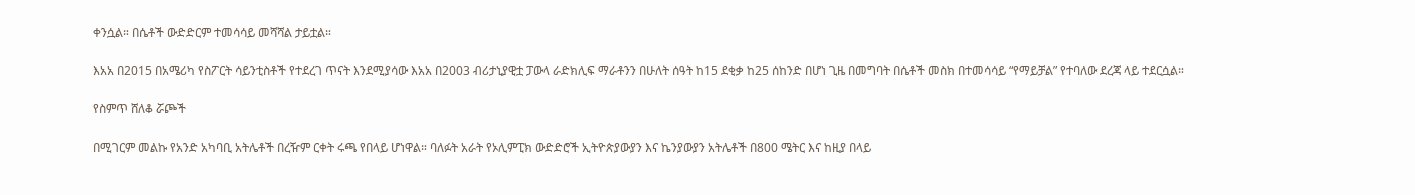ቀንሷል። በሴቶች ውድድርም ተመሳሳይ መሻሻል ታይቷል።

እአአ በ2015 በአሜሪካ የስፖርት ሳይንቲስቶች የተደረገ ጥናት እንደሚያሳው እአአ በ2003 ብሪታኒያዊቷ ፓውላ ራድክሊፍ ማራቶንን በሁለት ሰዓት ከ15 ደቂቃ ከ25 ሰከንድ በሆነ ጊዜ በመግባት በሴቶች መስክ በተመሳሳይ “የማይቻል” የተባለው ደረጃ ላይ ተደርሷል።

የስምጥ ሸለቆ ሯጮች

በሚገርም መልኩ የአንድ አካባቢ አትሌቶች በረዥም ርቀት ሩጫ የበላይ ሆነዋል። ባለፉት አራት የኦሊምፒክ ውድድሮች ኢትዮጵያውያን እና ኬንያውያን አትሌቶች በ800 ሜትር እና ከዚያ በላይ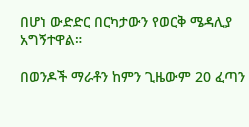በሆነ ውድድር በርካታውን የወርቅ ሜዳሊያ አግኝተዋል።

በወንዶች ማራቶን ከምን ጊዜውም 20 ፈጣን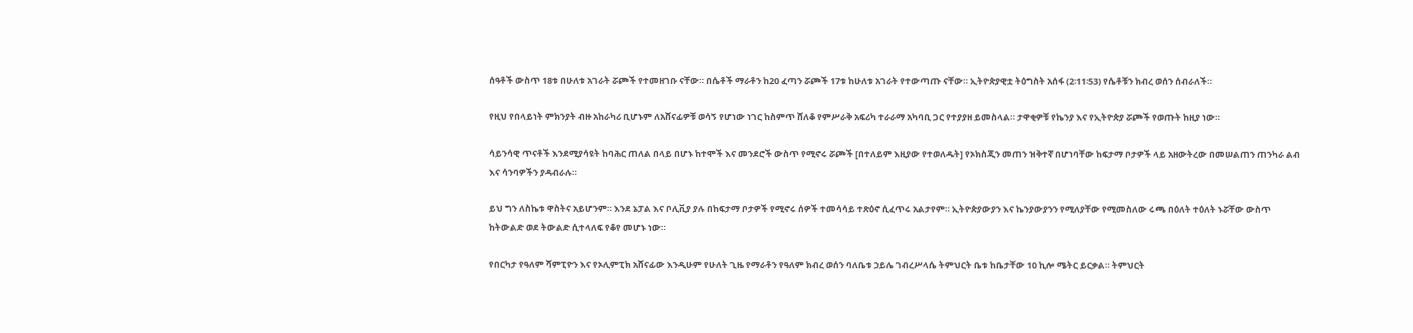ሰዓቶች ውስጥ 18ቱ በሁለቱ አገራት ሯጮች የተመዘገቡ ናቸው። በሴቶች ማራቶን ከ20 ፈጣን ሯጮች 17ቱ ከሁለቱ አገራት የተውጣጡ ናቸው። ኢትዮጵያዊቷ ትዕግስት አሰፋ (2፡11፡53) የሴቶቹን ክብረ ወሰን ሰብራለች።

የዚህ የበላይነት ምክንያት ብዙ አከራካሪ ቢሆኑም ለአሸናፊዎቹ ወሳኝ የሆነው ነገር ከስምጥ ሸለቆ የምሥራቅ አፍሪካ ተራራማ አካባቢ ጋር የተያያዘ ይመስላል። ታዋቂዎቹ የኬንያ እና የኢትዮጵያ ሯጮች የወጡት ከዚያ ነው።

ሳይንሳዊ ጥናቶች እንደሚያሳዩት ከባሕር ጠለል በላይ በሆኑ ከተሞች እና መንደሮች ውስጥ የሚኖሩ ሯጮች [በተለይም እዚያው የተወለዱት] የኦክስጂን መጠን ዝቅተኛ በሆነባቸው ከፍታማ ቦታዎች ላይ አዘውትረው በመሠልጠን ጠንካራ ልብ እና ሳንባዎችን ያዳብራሉ።

ይህ ግን ለስኬቱ ዋስትና አይሆንም። እንደ ኔፓል እና ቦሊቪያ ያሉ በከፍታማ ቦታዎች የሚኖሩ ሰዎች ተመሳሳይ ተጽዕኖ ሲፈጥሩ አልታየም። ኢትዮጵያውያን እና ኬንያውያንን የሚለያቸው የሚመስለው ሩጫ በዕለት ተዕለት ኑሯቸው ውስጥ ከትውልድ ወደ ትውልድ ሲተላለፍ የቆየ መሆኑ ነው።

የበርካታ የዓለም ሻምፒዮን እና የኦሊምፒክ አሸናፊው እንዲሁም የሁለት ጊዜ የማራቶን የዓለም ክብረ ወሰን ባለቤቱ ኃይሌ ገብረሥላሴ ትምህርት ቤቱ ከቤታቸው 10 ኪሎ ሜትር ይርቃል። ትምህርት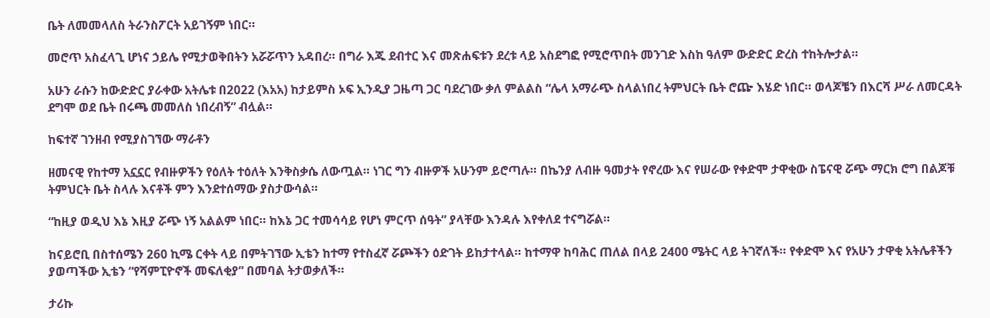ቤት ለመመላለስ ትራንስፖርት አይገኝም ነበር።

መሮጥ አስፈላጊ ሆነና ኃይሌ የሚታወቅበትን አሯሯጥን አዳበረ። በግራ እጁ ደብተር እና መጽሐፍቱን ደረቱ ላይ አስደግፎ የሚሮጥበት መንገድ እስከ ዓለም ውድድር ድረስ ተከትሎታል።

አሁን ራሱን ከውድድር ያራቀው አትሌቱ በ2022 (እአአ) ከታይምስ ኦፍ ኢንዲያ ጋዜጣ ጋር ባደረገው ቃለ ምልልስ “ሌላ አማራጭ ስላልነበረ ትምህርት ቤት ሮጬ እሄድ ነበር። ወላጆቼን በእርሻ ሥራ ለመርዳት ደግሞ ወደ ቤት በሩጫ መመለስ ነበረብኝ” ብሏል።

ከፍተኛ ገንዘብ የሚያስገኘው ማራቶን

ዘመናዊ የከተማ አኗኗር የብዙዎችን የዕለት ተዕለት እንቅስቃሴ ለውጧል። ነገር ግን ብዙዎች አሁንም ይሮጣሉ። በኬንያ ለብዙ ዓመታት የኖረው እና የሠራው የቀድሞ ታዋቂው ስፔናዊ ሯጭ ማርክ ሮግ በልጆቹ ትምህርት ቤት ስላሉ እናቶች ምን እንደተሰማው ያስታውሳል።

“ከዚያ ወዲህ እኔ እዚያ ሯጭ ነኝ አልልም ነበር። ከእኔ ጋር ተመሳሳይ የሆነ ምርጥ ሰዓት” ያላቸው እንዳሉ እየቀለደ ተናግሯል።

ከናይሮቢ በስተሰሜን 260 ኪሜ ርቀት ላይ በምትገኘው ኢቴን ከተማ የተስፈኛ ሯጮችን ዕድገት ይከታተላል። ከተማዋ ከባሕር ጠለል በላይ 2400 ሜትር ላይ ትገኛለች። የቀድሞ እና የአሁን ታዋቂ አትሌቶችን ያወጣችው ኢቴን “የሻምፒዮኖች መፍለቂያ” በመባል ትታወቃለች።

ታሪኩ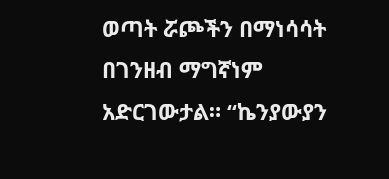ወጣት ሯጮችን በማነሳሳት በገንዘብ ማግኛነም አድርገውታል። “ኬንያውያን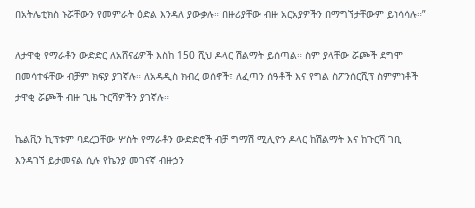በአትሌቲክስ ኑሯቸውን የመምራት ዕድል እንዳለ ያውቃሉ። በዙሪያቸው ብዙ አርአያዎችን በማግኘታቸውም ይነሳሳሉ።”

ለታዋቂ የማራቶን ውድድር ለአሸናፊዎች እስከ 150 ሺህ ዶላር ሽልማት ይሰጣል። ስም ያላቸው ሯጮች ደግሞ በመሳተፋቸው ብቻም ክፍያ ያገኛሉ። ለአዳዲስ ክብረ ወሰኖች፣ ለፈጣን ሰዓቶች እና የግል ስፖንሰርሺፕ ስምምነቶች ታዋቂ ሯጮች ብዙ ጊዜ ጉርሻዎችን ያገኛሉ።

ኬልቪን ኪፕቱም ባደረጋቸው ሦስት የማራቶን ውድድሮች ብቻ ግማሽ ሚሊዮን ዶላር ከሽልማት እና ከጉርሻ ገቢ እንዳገኘ ይታመናል ሲሉ የኬንያ መገናኛ ብዙኃን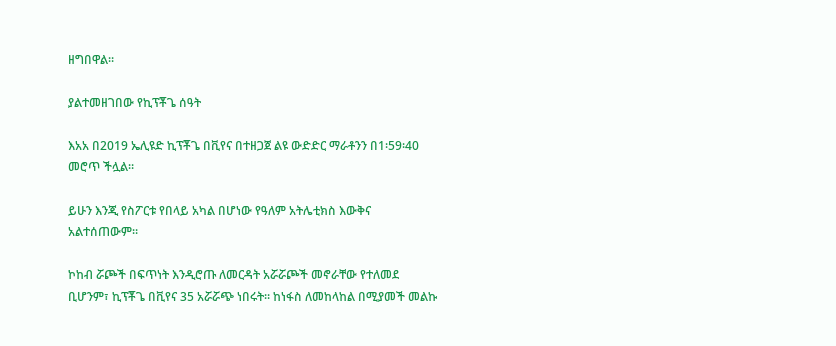ዘግበዋል።

ያልተመዘገበው የኪፕቾጌ ሰዓት

እአአ በ2019 ኤሊዩድ ኪፕቾጌ በቪየና በተዘጋጀ ልዩ ውድድር ማራቶንን በ1፡59፡40 መሮጥ ችሏል።

ይሁን እንጂ የስፖርቱ የበላይ አካል በሆነው የዓለም አትሌቲክስ እውቅና አልተሰጠውም።

ኮከብ ሯጮች በፍጥነት እንዲሮጡ ለመርዳት አሯሯጮች መኖራቸው የተለመደ ቢሆንም፣ ኪፕቾጌ በቪየና 35 አሯሯጭ ነበሩት። ከነፋስ ለመከላከል በሚያመች መልኩ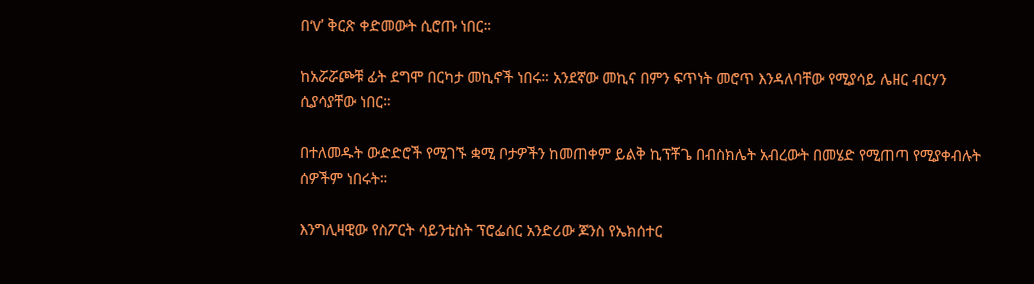በ‘V’ ቅርጽ ቀድመውት ሲሮጡ ነበር።

ከአሯሯጮቹ ፊት ደግሞ በርካታ መኪኖች ነበሩ። አንደኛው መኪና በምን ፍጥነት መሮጥ እንዳለባቸው የሚያሳይ ሌዘር ብርሃን ሲያሳያቸው ነበር።

በተለመዱት ውድድሮች የሚገኙ ቋሚ ቦታዎችን ከመጠቀም ይልቅ ኪፕቾጌ በብስክሌት አብረውት በመሄድ የሚጠጣ የሚያቀብሉት ሰዎችም ነበሩት።

እንግሊዛዊው የስፖርት ሳይንቲስት ፕሮፌሰር አንድሪው ጆንስ የኤክሰተር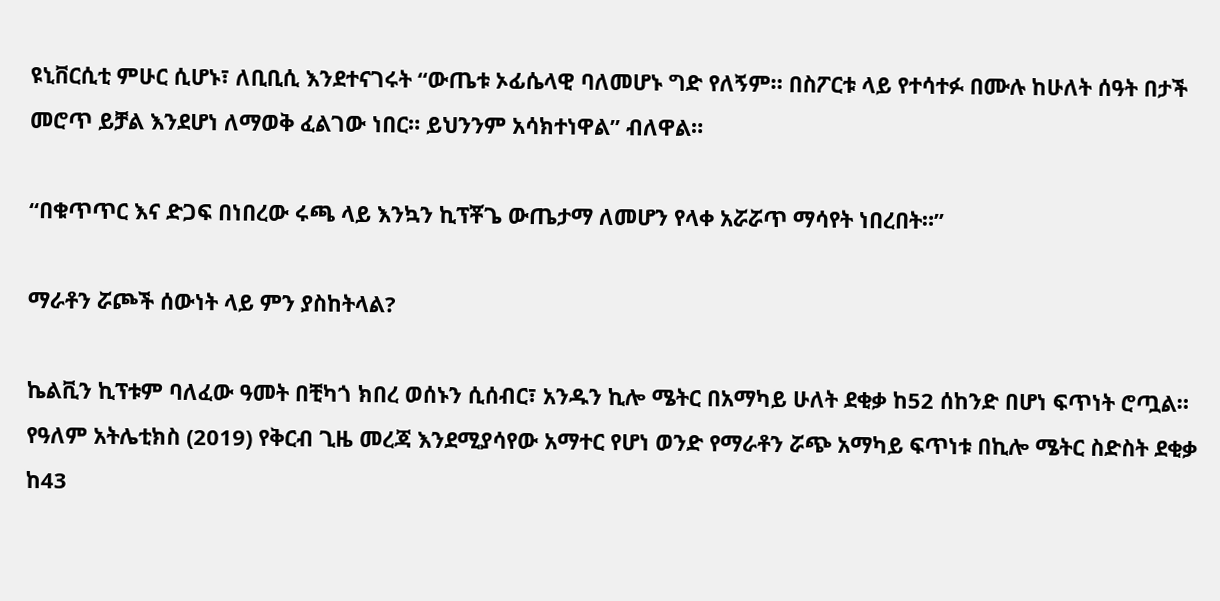ዩኒቨርሲቲ ምሁር ሲሆኑ፣ ለቢቢሲ እንደተናገሩት “ውጤቱ ኦፊሴላዊ ባለመሆኑ ግድ የለኝም። በስፖርቱ ላይ የተሳተፉ በሙሉ ከሁለት ሰዓት በታች መሮጥ ይቻል እንደሆነ ለማወቅ ፈልገው ነበር። ይህንንም አሳክተነዋል” ብለዋል።

“በቁጥጥር እና ድጋፍ በነበረው ሩጫ ላይ እንኳን ኪፕቾጌ ውጤታማ ለመሆን የላቀ አሯሯጥ ማሳየት ነበረበት።”

ማራቶን ሯጮች ሰውነት ላይ ምን ያስከትላል?

ኬልቪን ኪፕቱም ባለፈው ዓመት በቺካጎ ክበረ ወሰኑን ሲሰብር፣ አንዱን ኪሎ ሜትር በአማካይ ሁለት ደቂቃ ከ52 ሰከንድ በሆነ ፍጥነት ሮጧል። የዓለም አትሌቲክስ (2019) የቅርብ ጊዜ መረጃ እንደሚያሳየው አማተር የሆነ ወንድ የማራቶን ሯጭ አማካይ ፍጥነቱ በኪሎ ሜትር ስድስት ደቂቃ ከ43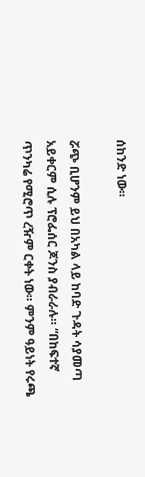ሰከንድ ነው።

ሯጭ ቢሆንም ይህ በአካል ላይ ከባድ ጉዳት ሳያመጣ አይቀርም ሲሉ ፕሮፌሰር ጆንስ ያብራራሉ። “በከፍተኛ ጥንካሬ የሚሮጥ ረዥም ርቀት ነው። ምንም ዓይነት የሩጫ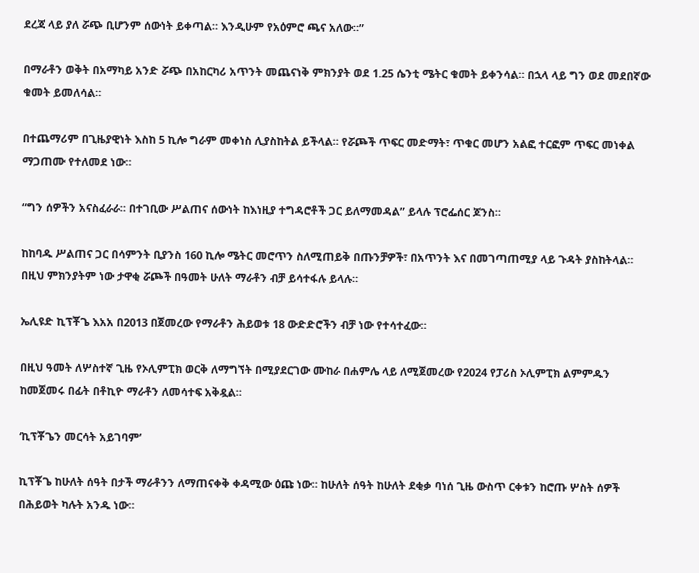ደረጃ ላይ ያለ ሯጭ ቢሆንም ሰውነት ይቀጣል። እንዲሁም የአዕምሮ ጫና አለው።”

በማራቶን ወቅት በአማካይ አንድ ሯጭ በአከርካሪ አጥንት መጨናነቅ ምክንያት ወደ 1.25 ሴንቲ ሜትር ቁመት ይቀንሳል። በኋላ ላይ ግን ወደ መደበኛው ቁመት ይመለሳል።

በተጨማሪም በጊዜያዊነት እስከ 5 ኪሎ ግራም መቀነስ ሊያስከትል ይችላል። የሯጮች ጥፍር መድማት፣ ጥቁር መሆን አልፎ ተርፎም ጥፍር መነቀል ማጋጠሙ የተለመደ ነው።

“ግን ሰዎችን አናስፈራራ። በተገቢው ሥልጠና ሰውነት ከእነዚያ ተግዳሮቶች ጋር ይለማመዳል” ይላሉ ፕሮፌሰር ጆንስ።

ከከባዱ ሥልጠና ጋር በሳምንት ቢያንስ 160 ኪሎ ሜትር መሮጥን ስለሚጠይቅ በጡንቻዎች፣ በአጥንት እና በመገጣጠሚያ ላይ ጉዳት ያስከትላል። በዚህ ምክንያትም ነው ታዋቂ ሯጮች በዓመት ሁለት ማራቶን ብቻ ይሳተፋሉ ይላሉ።

ኤሊዩድ ኪፕቾጌ እአአ በ2013 በጀመረው የማራቶን ሕይወቱ 18 ውድድሮችን ብቻ ነው የተሳተፈው።

በዚህ ዓመት ለሦስተኛ ጊዜ የኦሊምፒክ ወርቅ ለማግኘት በሚያደርገው ሙከራ በሐምሌ ላይ ለሚጀመረው የ2024 የፓሪስ ኦሊምፒክ ልምምዱን ከመጀመሩ በፊት በቶኪዮ ማራቶን ለመሳተፍ አቅዷል።

‘ኪፕቾጌን መርሳት አይገባም’

ኪፕቾጌ ከሁለት ሰዓት በታች ማራቶንን ለማጠናቀቅ ቀዳሚው ዕጩ ነው። ከሁለት ሰዓት ከሁለት ደቂቃ ባነሰ ጊዜ ውስጥ ርቀቱን ከሮጡ ሦስት ሰዎች በሕይወት ካሉት አንዱ ነው።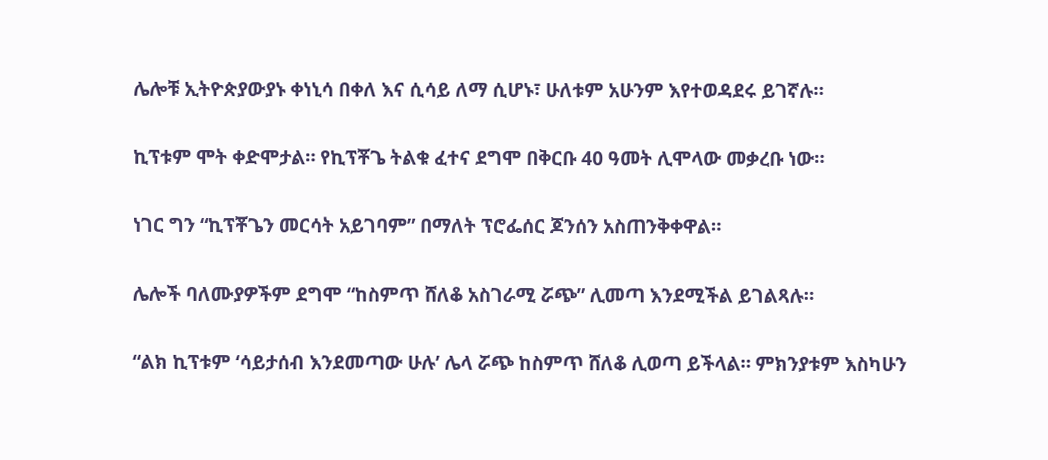ሌሎቹ ኢትዮጵያውያኑ ቀነኒሳ በቀለ እና ሲሳይ ለማ ሲሆኑ፣ ሁለቱም አሁንም እየተወዳደሩ ይገኛሉ።

ኪፕቱም ሞት ቀድሞታል። የኪፕቾጌ ትልቁ ፈተና ደግሞ በቅርቡ 40 ዓመት ሊሞላው መቃረቡ ነው።

ነገር ግን “ኪፕቾጌን መርሳት አይገባም” በማለት ፕሮፌሰር ጆንሰን አስጠንቅቀዋል።

ሌሎች ባለሙያዎችም ደግሞ “ከስምጥ ሸለቆ አስገራሚ ሯጭ” ሊመጣ እንደሚችል ይገልጻሉ።

“ልክ ኪፕቱም ‘ሳይታሰብ እንደመጣው ሁሉ’ ሌላ ሯጭ ከስምጥ ሸለቆ ሊወጣ ይችላል። ምክንያቱም እስካሁን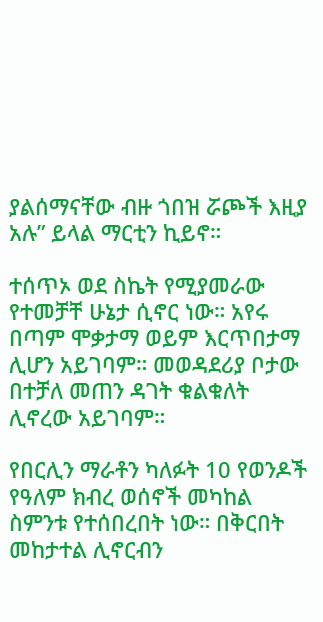ያልሰማናቸው ብዙ ጎበዝ ሯጮች እዚያ አሉ” ይላል ማርቲን ኪይኖ።

ተሰጥኦ ወደ ስኬት የሚያመራው የተመቻቸ ሁኔታ ሲኖር ነው። አየሩ በጣም ሞቃታማ ወይም እርጥበታማ ሊሆን አይገባም። መወዳደሪያ ቦታው በተቻለ መጠን ዳገት ቁልቁለት ሊኖረው አይገባም።

የበርሊን ማራቶን ካለፉት 10 የወንዶች የዓለም ክብረ ወሰኖች መካከል ስምንቱ የተሰበረበት ነው። በቅርበት መከታተል ሊኖርብን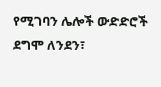የሚገባን ሌሎች ውድድሮች ደግሞ ለንደን፣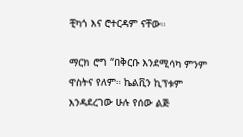ቺካጎ እና ሮተርዳም ናቸው።

ማርክ ሮግ “በቅርቡ እንደሚሳካ ምንም ዋስትና የለም። ኬልቪን ኪፕቱም እንዳደረገው ሁሉ የሰው ልጅ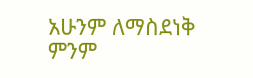አሁንም ለማስደነቅ ምንም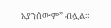አያንሰውም” ብሏል።